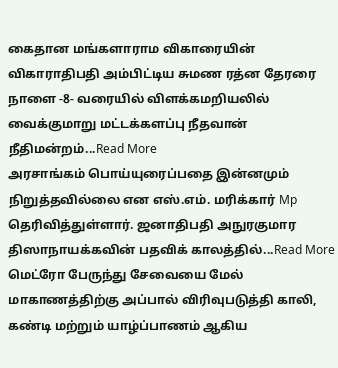கைதான மங்களாராம விகாரையின் விகாராதிபதி அம்பிட்டிய சுமண ரத்ன தேரரை நாளை -8- வரையில் விளக்கமறியலில் வைக்குமாறு மட்டக்களப்பு நீதவான் நீதிமன்றம்...Read More
அரசாங்கம் பொய்யுரைப்பதை இன்னமும் நிறுத்தவில்லை என எஸ்.எம். மரிக்கார் Mp தெரிவித்துள்ளார். ஜனாதிபதி அநுரகுமார திஸாநாயக்கவின் பதவிக் காலத்தில்...Read More
மெட்ரோ பேருந்து சேவையை மேல் மாகாணத்திற்கு அப்பால் விரிவுபடுத்தி காலி, கண்டி மற்றும் யாழ்ப்பாணம் ஆகிய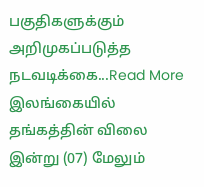பகுதிகளுக்கும் அறிமுகப்படுத்த நடவடிக்கை...Read More
இலங்கையில் தங்கத்தின் விலை இன்று (07) மேலும்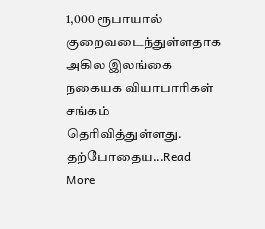1,000 ரூபாயால் குறைவடைந்துள்ளதாக அகில இலங்கை நகையக வியாபாரிகள் சங்கம் தெரிவித்துள்ளது. தற்போதைய...Read More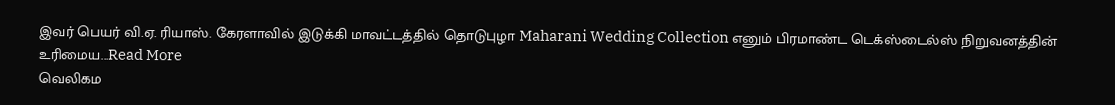இவர் பெயர் வி.ஏ. ரியாஸ். கேரளாவில் இடுக்கி மாவட்டத்தில் தொடுபுழா Maharani Wedding Collection எனும் பிரமாண்ட டெக்ஸ்டைல்ஸ் நிறுவனத்தின் உரிமைய...Read More
வெலிகம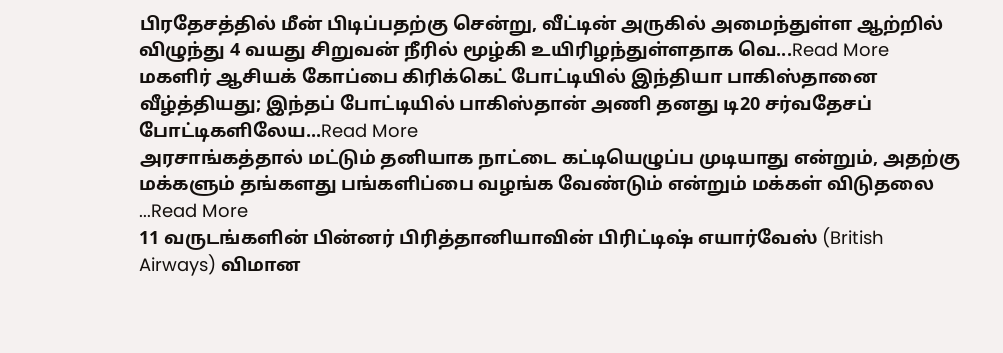பிரதேசத்தில் மீன் பிடிப்பதற்கு சென்று, வீட்டின் அருகில் அமைந்துள்ள ஆற்றில் விழுந்து 4 வயது சிறுவன் நீரில் மூழ்கி உயிரிழந்துள்ளதாக வெ...Read More
மகளிர் ஆசியக் கோப்பை கிரிக்கெட் போட்டியில் இந்தியா பாகிஸ்தானை வீழ்த்தியது; இந்தப் போட்டியில் பாகிஸ்தான் அணி தனது டி20 சர்வதேசப் போட்டிகளிலேய...Read More
அரசாங்கத்தால் மட்டும் தனியாக நாட்டை கட்டியெழுப்ப முடியாது என்றும், அதற்கு மக்களும் தங்களது பங்களிப்பை வழங்க வேண்டும் என்றும் மக்கள் விடுதலை ...Read More
11 வருடங்களின் பின்னர் பிரித்தானியாவின் பிரிட்டிஷ் எயார்வேஸ் (British Airways) விமான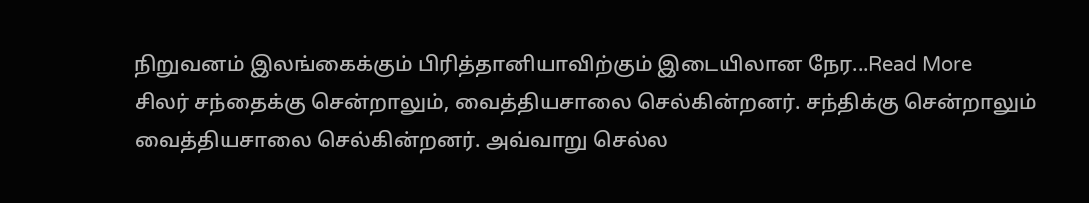நிறுவனம் இலங்கைக்கும் பிரித்தானியாவிற்கும் இடையிலான நேர...Read More
சிலர் சந்தைக்கு சென்றாலும், வைத்தியசாலை செல்கின்றனர். சந்திக்கு சென்றாலும் வைத்தியசாலை செல்கின்றனர். அவ்வாறு செல்ல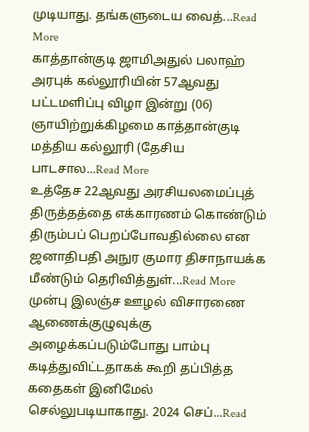முடியாது. தங்களுடைய வைத்...Read More
காத்தான்குடி ஜாமிஅதுல் பலாஹ் அரபுக் கல்லூரியின் 57ஆவது பட்டமளிப்பு விழா இன்று (06) ஞாயிற்றுக்கிழமை காத்தான்குடி மத்திய கல்லூரி (தேசிய பாடசால...Read More
உத்தேச 22ஆவது அரசியலமைப்புத் திருத்தத்தை எக்காரணம் கொண்டும் திரும்பப் பெறப்போவதில்லை என ஜனாதிபதி அநுர குமார திசாநாயக்க மீண்டும் தெரிவித்துள்...Read More
முன்பு இலஞ்ச ஊழல் விசாரணை ஆணைக்குழுவுக்கு அழைக்கப்படும்போது பாம்பு கடித்துவிட்டதாகக் கூறி தப்பித்த கதைகள் இனிமேல் செல்லுபடியாகாது. 2024 செப்...Read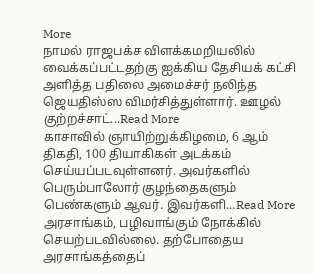More
நாமல் ராஜபக்ச விளக்கமறியலில் வைக்கப்பட்டதற்கு ஐக்கிய தேசியக் கட்சி அளித்த பதிலை அமைச்சர் நலிந்த ஜெயதிஸ்ஸ விமர்சித்துள்ளார். ஊழல் குற்றச்சாட்...Read More
காசாவில் ஞாயிற்றுக்கிழமை, 6 ஆம் திகதி, 100 தியாகிகள் அடக்கம் செய்யப்படவுள்ளனர். அவர்களில் பெரும்பாலோர் குழந்தைகளும் பெண்களும் ஆவர். இவர்களி...Read More
அரசாங்கம், பழிவாங்கும் நோக்கில் செயற்படவில்லை. தற்போதைய அரசாங்கத்தைப்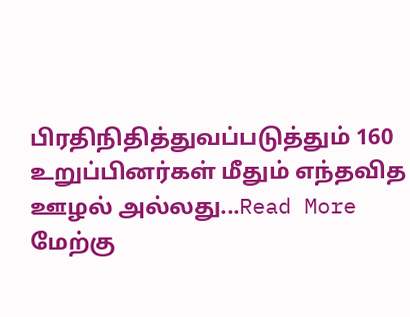பிரதிநிதித்துவப்படுத்தும் 160 உறுப்பினர்கள் மீதும் எந்தவித ஊழல் அல்லது...Read More
மேற்கு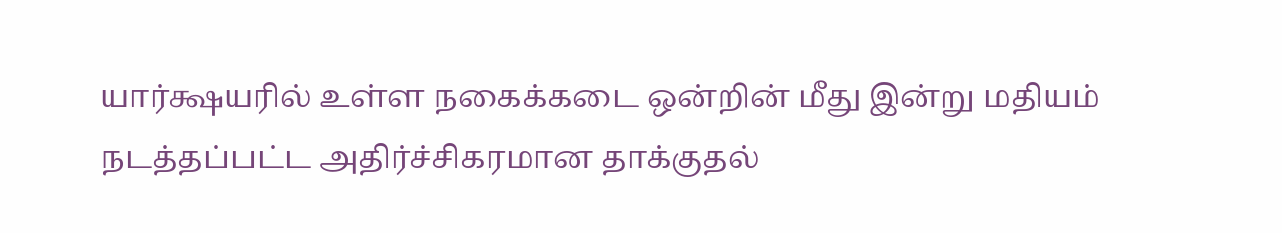யார்க்ஷயரில் உள்ள நகைக்கடை ஒன்றின் மீது இன்று மதியம் நடத்தப்பட்ட அதிர்ச்சிகரமான தாக்குதல்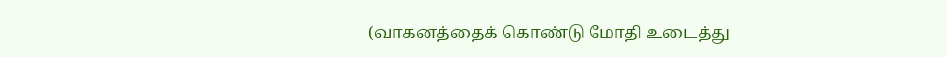(வாகனத்தைக் கொண்டு மோதி உடைத்து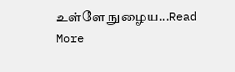உள்ளே நுழைய...Read More